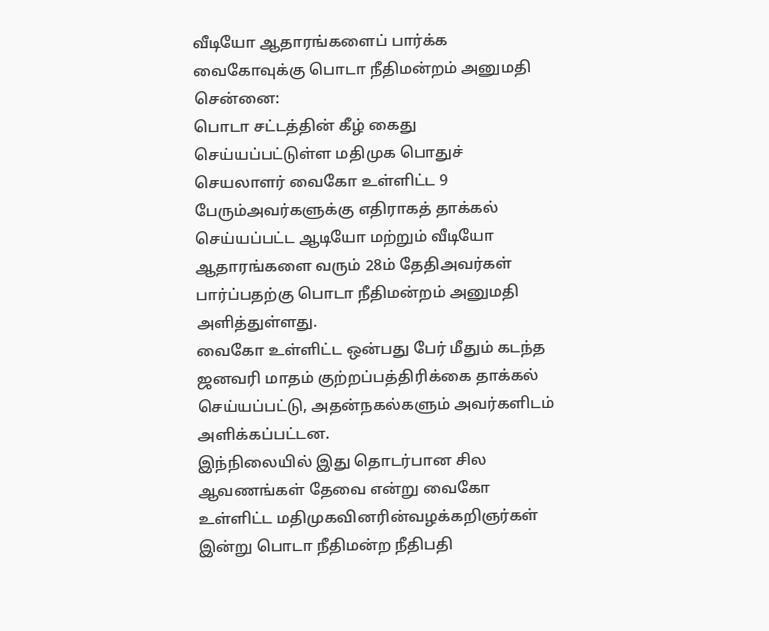வீடியோ ஆதாரங்களைப் பார்க்க வைகோவுக்கு பொடா நீதிமன்றம் அனுமதி
சென்னை:
பொடா சட்டத்தின் கீழ் கைது செய்யப்பட்டுள்ள மதிமுக பொதுச் செயலாளர் வைகோ உள்ளிட்ட 9 பேரும்அவர்களுக்கு எதிராகத் தாக்கல் செய்யப்பட்ட ஆடியோ மற்றும் வீடியோ ஆதாரங்களை வரும் 28ம் தேதிஅவர்கள் பார்ப்பதற்கு பொடா நீதிமன்றம் அனுமதி அளித்துள்ளது.
வைகோ உள்ளிட்ட ஒன்பது பேர் மீதும் கடந்த ஜனவரி மாதம் குற்றப்பத்திரிக்கை தாக்கல் செய்யப்பட்டு, அதன்நகல்களும் அவர்களிடம் அளிக்கப்பட்டன.
இந்நிலையில் இது தொடர்பான சில ஆவணங்கள் தேவை என்று வைகோ உள்ளிட்ட மதிமுகவினரின்வழக்கறிஞர்கள் இன்று பொடா நீதிமன்ற நீதிபதி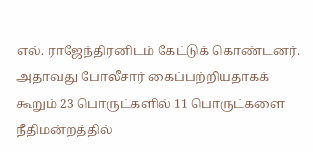எல். ராஜேந்திரனிடம் கேட்டுக் கொண்டனர்.
அதாவது போலீசார் கைப்பற்றியதாகக் கூறும் 23 பொருட்களில் 11 பொருட்களை நீதிமன்றத்தில்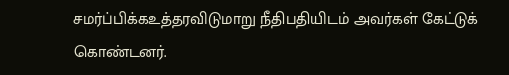சமர்ப்பிக்கஉத்தரவிடுமாறு நீதிபதியிடம் அவர்கள் கேட்டுக் கொண்டனர்.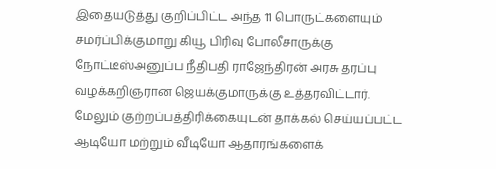இதையடுத்து குறிப்பிட்ட அந்த 11 பொருட்களையும் சமர்ப்பிக்குமாறு கியூ பிரிவு போலீசாருக்கு நோட்டீஸ்அனுப்ப நீதிபதி ராஜேந்திரன் அரசு தரப்பு வழக்கறிஞரான ஜெயக்குமாருக்கு உத்தரவிட்டார்.
மேலும் குற்றப்பத்திரிக்கையுடன் தாக்கல் செய்யப்பட்ட ஆடியோ மற்றும் வீடியோ ஆதாரங்களைக்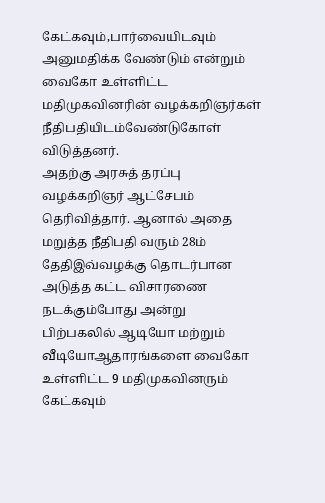கேட்கவும்,பார்வையிடவும் அனுமதிக்க வேண்டும் என்றும் வைகோ உள்ளிட்ட மதிமுகவினரின் வழக்கறிஞர்கள் நீதிபதியிடம்வேண்டுகோள் விடுத்தனர்.
அதற்கு அரசுத் தரப்பு வழக்கறிஞர் ஆட்சேபம் தெரிவித்தார். ஆனால் அதை மறுத்த நீதிபதி வரும் 28ம் தேதிஇவ்வழக்கு தொடர்பான அடுத்த கட்ட விசாரணை நடக்கும்போது அன்று பிற்பகலில் ஆடியோ மற்றும் வீடியோஆதாரங்களை வைகோ உள்ளிட்ட 9 மதிமுகவினரும் கேட்கவும்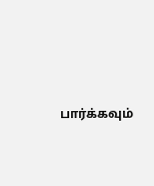பார்க்கவும்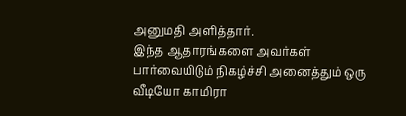அனுமதி அளித்தார்.
இந்த ஆதாரங்களை அவர்கள் பார்வையிடும் நிகழ்ச்சி அனைத்தும் ஒரு வீடியோ காமிரா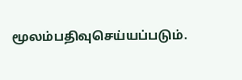மூலம்பதிவுசெய்யப்படும்.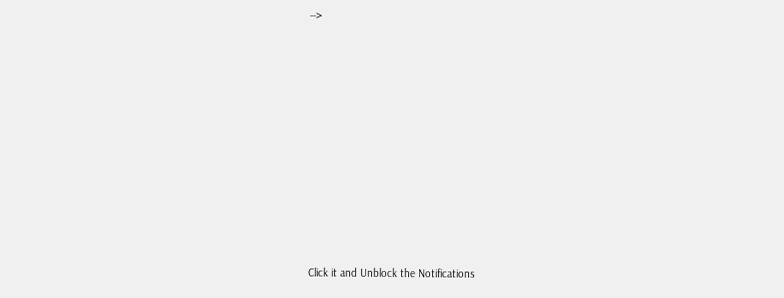-->












Click it and Unblock the Notifications